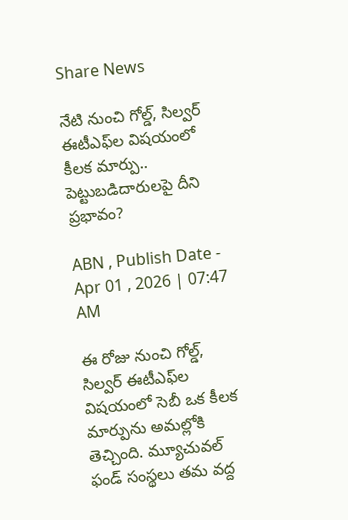Share News

నేటి నుంచి గోల్డ్, సిల్వర్ ఈటీఎఫ్‌ల విషయంలో కీలక మార్పు.. పెట్టుబడిదారులపై దీని ప్రభావం?

ABN , Publish Date - Apr 01 , 2026 | 07:47 AM

ఈ రోజు నుంచి గోల్డ్, సిల్వర్ ఈటీఎఫ్‌ల విషయంలో సెబీ ఒక కీలక మార్పును అమల్లోకి తెచ్చింది. మ్యూచువల్ ఫండ్ సంస్థలు తమ వద్ద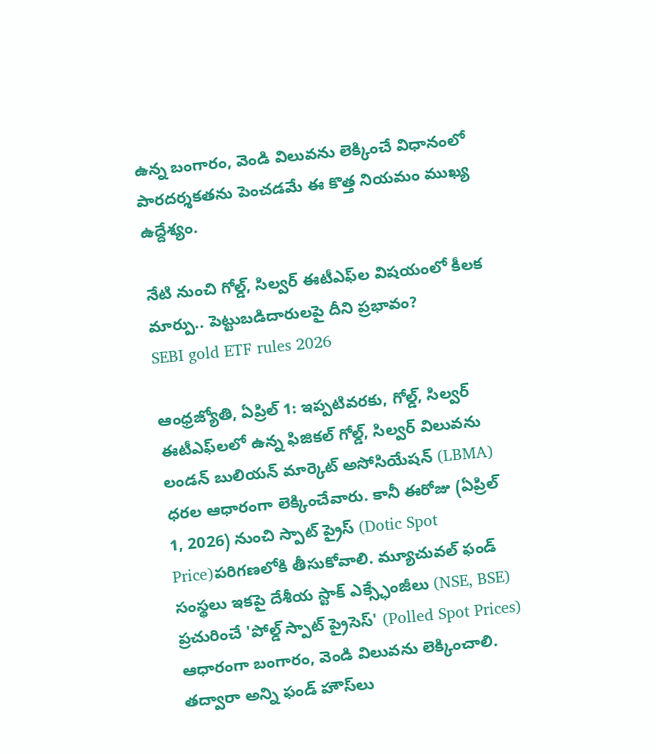ఉన్న బంగారం, వెండి విలువను లెక్కించే విధానంలో పారదర్శకతను పెంచడమే ఈ కొత్త నియమం ముఖ్య ఉద్దేశ్యం.

నేటి నుంచి గోల్డ్, సిల్వర్ ఈటీఎఫ్‌ల విషయంలో కీలక మార్పు.. పెట్టుబడిదారులపై దీని ప్రభావం?
SEBI gold ETF rules 2026

ఆంధ్రజ్యోతి, ఏప్రిల్ 1: ఇప్పటివరకు, గోల్డ్, సిల్వర్ ఈటీఎఫ్‌లలో ఉన్న ఫిజికల్ గోల్డ్, సిల్వర్ విలువను లండన్ బులియన్ మార్కెట్ అసోసియేషన్ (LBMA) ధరల ఆధారంగా లెక్కించేవారు. కానీ ఈరోజు (ఏప్రిల్ 1, 2026) నుంచి స్పాట్ ప్రైస్ (Dotic Spot Price)పరిగణలోకి తీసుకోవాలి. మ్యూచువల్ ఫండ్ సంస్థలు ఇకపై దేశీయ స్టాక్ ఎక్స్ఛేంజీలు (NSE, BSE) ప్రచురించే 'పోల్డ్ స్పాట్ ప్రైసెస్' (Polled Spot Prices) ఆధారంగా బంగారం, వెండి విలువను లెక్కించాలి. తద్వారా అన్ని ఫండ్ హౌస్‌లు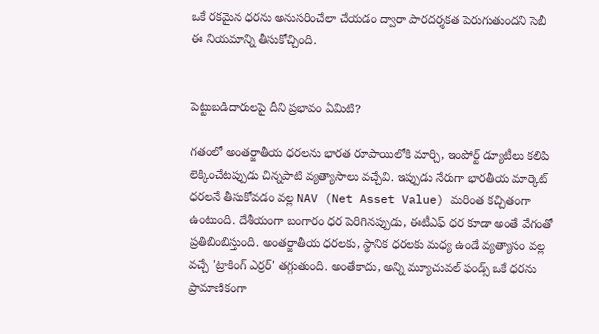ఒకే రకమైన ధరను అనుసరించేలా చేయడం ద్వారా పారదర్శకత పెరుగుతుందని సెబీ ఈ నియమాన్ని తీసుకోచ్చింది.


పెట్టుబడిదారులపై దీని ప్రభావం ఏమిటి?

గతంలో అంతర్జాతీయ ధరలను భారత రూపాయిలోకి మార్చి, ఇంపోర్ట్ డ్యూటీలు కలిపి లెక్కించేటప్పుడు చిన్నపాటి వ్యత్యాసాలు వచ్చేవి. ఇప్పుడు నేరుగా భారతీయ మార్కెట్ ధరలనే తీసుకోవడం వల్ల NAV (Net Asset Value) మరింత కచ్చితంగా ఉంటుంది. దేశీయంగా బంగారం ధర పెరిగినప్పుడు, ఈటీఎఫ్ ధర కూడా అంతే వేగంతో ప్రతిబింబిస్తుంది. అంతర్జాతీయ ధరలకు, స్థానిక ధరలకు మధ్య ఉండే వ్యత్యాసం వల్ల వచ్చే 'ట్రాకింగ్ ఎర్రర్' తగ్గుతుంది. అంతేకాదు, అన్ని మ్యూచువల్ ఫండ్స్ ఒకే ధరను ప్రామాణికంగా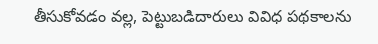తీసుకోవడం వల్ల, పెట్టుబడిదారులు వివిధ పథకాలను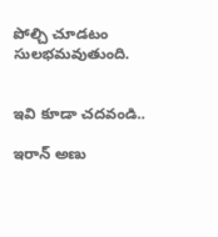పోల్చి చూడటం సులభమవుతుంది.


ఇవి కూడా చదవండి..

ఇరాన్ అణు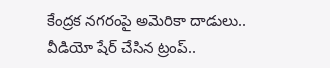కేంద్రక నగరంపై అమెరికా దాడులు.. వీడియో షేర్ చేసిన ట్రంప్..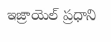ఇజ్రాయెల్ ప్రధాని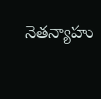నెతన్యాహు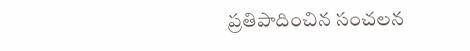ప్రతిపాదించిన సంచలన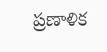ప్రణాళిక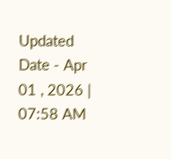Updated Date - Apr 01 , 2026 | 07:58 AM